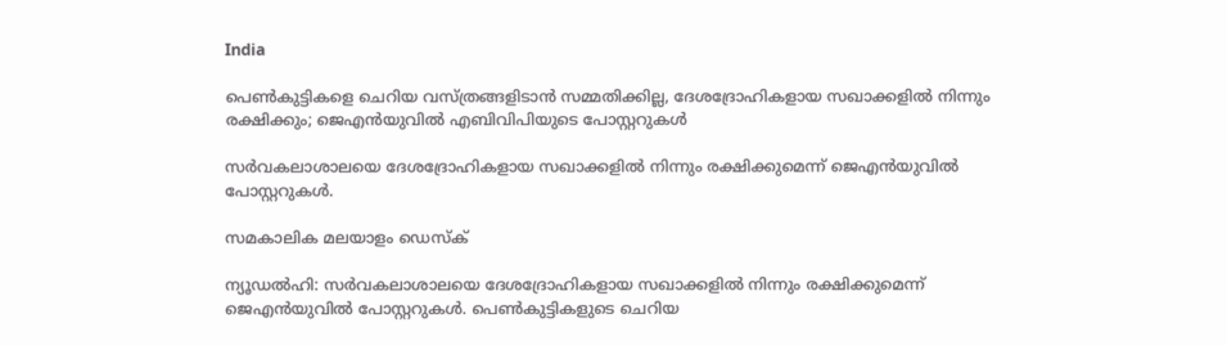India

പെണ്‍കുട്ടികളെ ചെറിയ വസ്ത്രങ്ങളിടാന്‍ സമ്മതിക്കില്ല, ദേശദ്രോഹികളായ സഖാക്കളില്‍ നിന്നും രക്ഷിക്കും; ജെഎന്‍യുവില്‍ എബിവിപിയുടെ പോസ്റ്ററുകള്‍

സര്‍വകലാശാലയെ ദേശദ്രോഹികളായ സഖാക്കളില്‍ നിന്നും രക്ഷിക്കുമെന്ന് ജെഎന്‍യുവില്‍ പോസ്റ്ററുകള്‍.

സമകാലിക മലയാളം ഡെസ്ക്

ന്യൂഡല്‍ഹി: സര്‍വകലാശാലയെ ദേശദ്രോഹികളായ സഖാക്കളില്‍ നിന്നും രക്ഷിക്കുമെന്ന് ജെഎന്‍യുവില്‍ പോസ്റ്ററുകള്‍. പെണ്‍കുട്ടികളുടെ ചെറിയ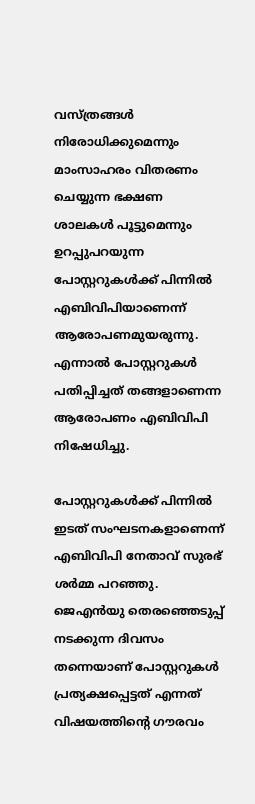വസ്ത്രങ്ങള്‍ നിരോധിക്കുമെന്നും മാംസാഹരം വിതരണം ചെയ്യുന്ന ഭക്ഷണ ശാലകള്‍ പൂട്ടുമെന്നും ഉറപ്പുപറയുന്ന പോസ്റ്ററുകള്‍ക്ക് പിന്നില്‍ എബിവിപിയാണെന്ന് ആരോപണമുയരുന്നു. എന്നാല്‍ പോസ്റ്ററുകള്‍ പതിപ്പിച്ചത് തങ്ങളാണെന്ന ആരോപണം എബിവിപി നിഷേധിച്ചു.

പോസ്റ്ററുകള്‍ക്ക് പിന്നില്‍ ഇടത് സംഘടനകളാണെന്ന് എബിവിപി നേതാവ് സുരഭ് ശര്‍മ്മ പറഞ്ഞു. ജെഎന്‍യു തെരഞ്ഞെടുപ്പ് നടക്കുന്ന ദിവസം തന്നെയാണ് പോസ്റ്ററുകള്‍ പ്രത്യക്ഷപ്പെട്ടത് എന്നത് വിഷയത്തിന്റെ ഗൗരവം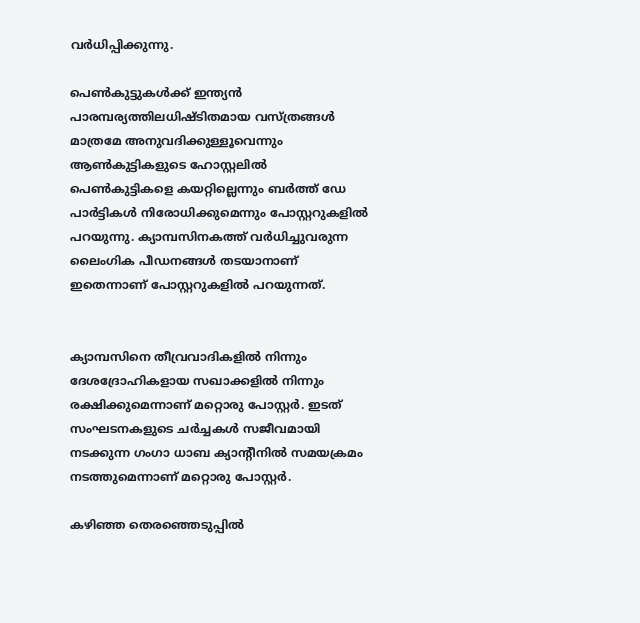വര്‍ധിപ്പിക്കുന്നു.

പെണ്‍കുട്ടുകള്‍ക്ക് ഇന്ത്യന്‍ പാരമ്പര്യത്തിലധിഷ്ടിതമായ വസ്ത്രങ്ങള്‍ മാത്രമേ അനുവദിക്കുള്ളൂവെന്നും ആണ്‍കുട്ടികളുടെ ഹോസ്റ്റലില്‍ പെണ്‍കുട്ടികളെ കയറ്റില്ലെന്നും ബര്‍ത്ത് ഡേ പാര്‍ട്ടികള്‍ നിരോധിക്കുമെന്നും പോസ്റ്ററുകളില്‍ പറയുന്നു. ക്യാമ്പസിനകത്ത് വര്‍ധിച്ചുവരുന്ന ലൈംഗിക പീഡനങ്ങള്‍ തടയാനാണ് ഇതെന്നാണ് പോസ്റ്ററുകളില്‍ പറയുന്നത്.


ക്യാമ്പസിനെ തീവ്രവാദികളില്‍ നിന്നും ദേശദ്രോഹികളായ സഖാക്കളില്‍ നിന്നും രക്ഷിക്കുമെന്നാണ് മറ്റൊരു പോസ്റ്റര്‍. ഇടത് സംഘടനകളുടെ ചര്‍ച്ചകള്‍ സജീവമായി നടക്കുന്ന ഗംഗാ ധാബ ക്യാന്റീനില്‍ സമയക്രമം നടത്തുമെന്നാണ് മറ്റൊരു പോസ്റ്റര്‍.

കഴിഞ്ഞ തെരഞ്ഞെടുപ്പില്‍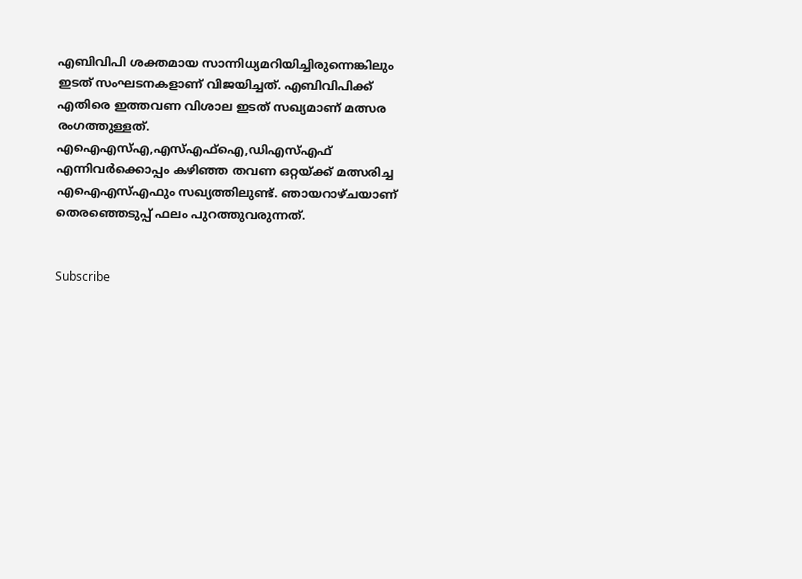എബിവിപി ശക്തമായ സാന്നിധ്യമറിയിച്ചിരുന്നെങ്കിലും ഇടത് സംഘടനകളാണ് വിജയിച്ചത്. എബിവിപിക്ക് എതിരെ ഇത്തവണ വിശാല ഇടത് സഖ്യമാണ് മത്സര രംഗത്തുള്ളത്. എഐഎസ്എ,എസ്എഫ്‌ഐ,ഡിഎസ്എഫ് എന്നിവര്‍ക്കൊപ്പം കഴിഞ്ഞ തവണ ഒറ്റയ്ക്ക് മത്സരിച്ച എഐഎസ്എഫും സഖ്യത്തിലുണ്ട്. ഞായറാഴ്ചയാണ് തെരഞ്ഞെടുപ്പ് ഫലം പുറത്തുവരുന്നത്.


Subscribe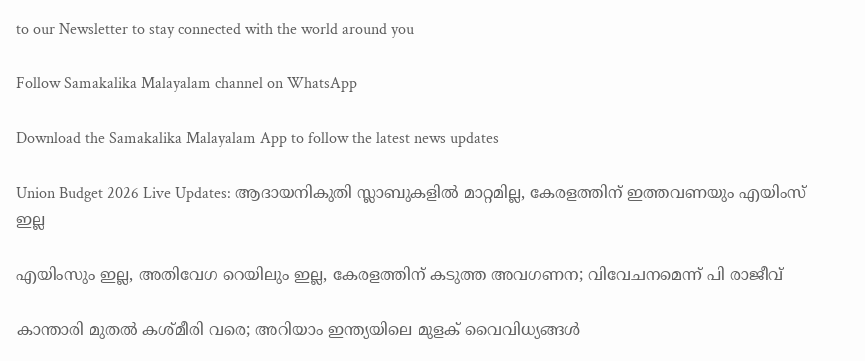to our Newsletter to stay connected with the world around you

Follow Samakalika Malayalam channel on WhatsApp

Download the Samakalika Malayalam App to follow the latest news updates

Union Budget 2026 Live Updates: ആദായനികുതി സ്ലാബുകളില്‍ മാറ്റമില്ല, കേരളത്തിന് ഇത്തവണയും എയിംസ് ഇല്ല

എയിംസും ഇല്ല, അതിവേഗ റെയിലും ഇല്ല, കേരളത്തിന് കടുത്ത അവഗണന; വിവേചനമെന്ന് പി രാജീവ്

കാന്താരി മുതൽ കശ്മീരി വരെ; അറിയാം ഇന്ത്യയിലെ മുളക് വൈവിധ്യങ്ങൾ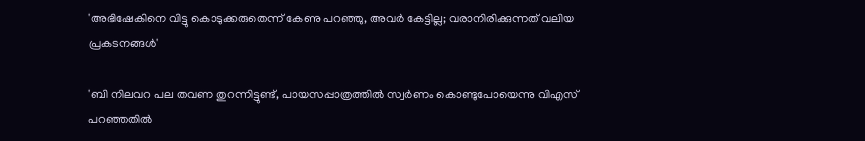'അഭിഷേകിനെ വിട്ടു കൊടുക്കരുതെന്ന് കേണു പറഞ്ഞു, അവര്‍ കേട്ടില്ല; വരാനിരിക്കുന്നത് വലിയ പ്രകടനങ്ങള്‍'

'ബി നിലവറ പല തവണ തുറന്നിട്ടുണ്ട്, പായസപ്പാത്രത്തില്‍ സ്വര്‍ണം കൊണ്ടുപോയെന്നു വിഎസ് പറഞ്ഞതില്‍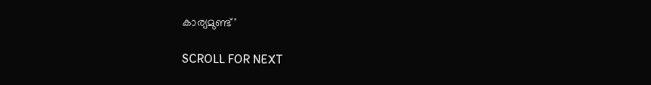കാര്യമുണ്ട്'

SCROLL FOR NEXT